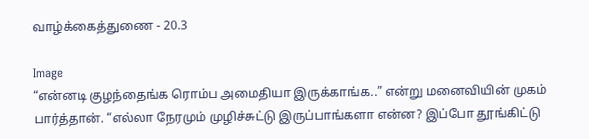வாழ்க்கைத்துணை - 20.3

Image
“என்னடி குழந்தைங்க ரொம்ப அமைதியா இருக்காங்க..” என்று மனைவியின் முகம் பார்த்தான். “எல்லா நேரமும் முழிச்சுட்டு இருப்பாங்களா என்ன? இப்போ தூங்கிட்டு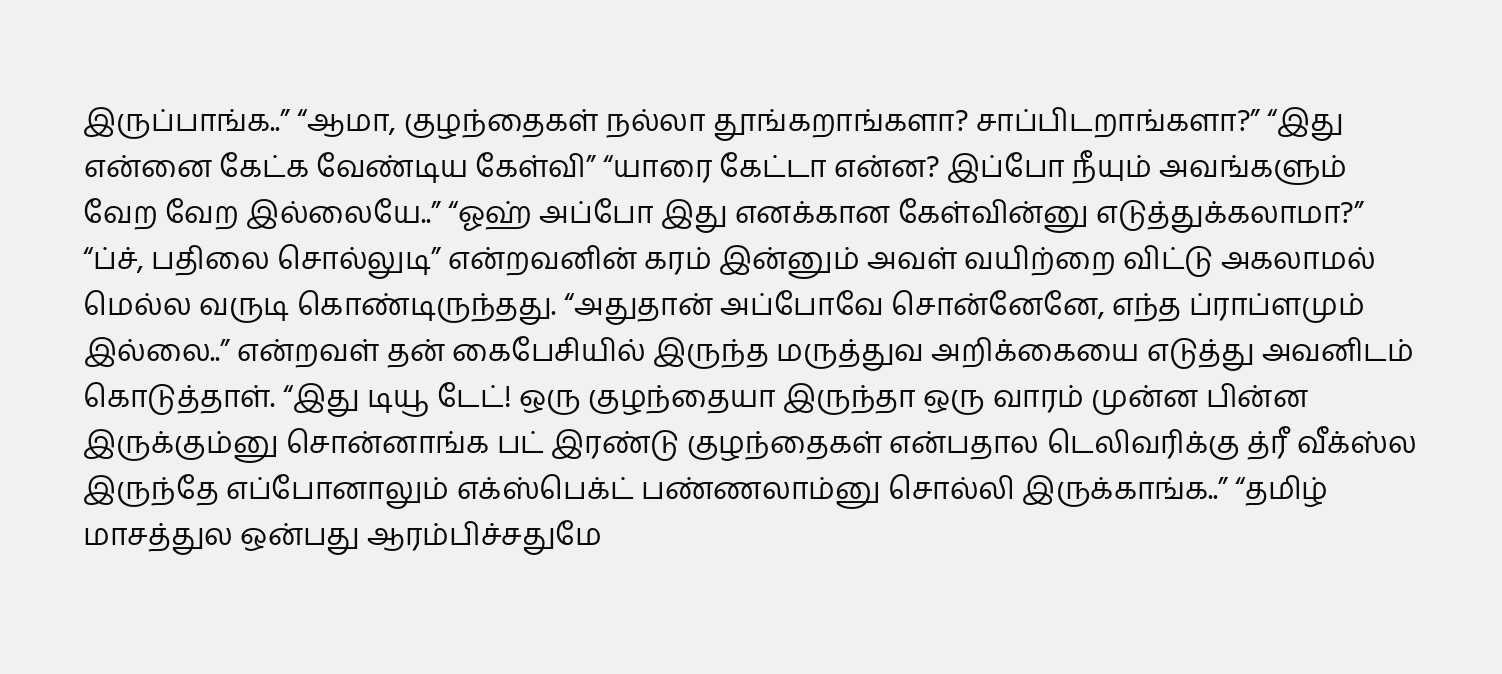இருப்பாங்க..” “ஆமா, குழந்தைகள் நல்லா தூங்கறாங்களா? சாப்பிடறாங்களா?” “இது என்னை கேட்க வேண்டிய கேள்வி” “யாரை கேட்டா என்ன? இப்போ நீயும் அவங்களும் வேற வேற இல்லையே..” “ஓஹ் அப்போ இது எனக்கான கேள்வின்னு எடுத்துக்கலாமா?” “ப்ச், பதிலை சொல்லுடி” என்றவனின் கரம் இன்னும் அவள் வயிற்றை விட்டு அகலாமல் மெல்ல வருடி கொண்டிருந்தது. “அதுதான் அப்போவே சொன்னேனே, எந்த ப்ராப்ளமும் இல்லை..” என்றவள் தன் கைபேசியில் இருந்த மருத்துவ அறிக்கையை எடுத்து அவனிடம் கொடுத்தாள். “இது டியூ டேட்! ஒரு குழந்தையா இருந்தா ஒரு வாரம் முன்ன பின்ன இருக்கும்னு சொன்னாங்க பட் இரண்டு குழந்தைகள் என்பதால டெலிவரிக்கு த்ரீ வீக்ஸ்ல இருந்தே எப்போனாலும் எக்ஸ்பெக்ட் பண்ணலாம்னு சொல்லி இருக்காங்க..” “தமிழ் மாசத்துல ஒன்பது ஆரம்பிச்சதுமே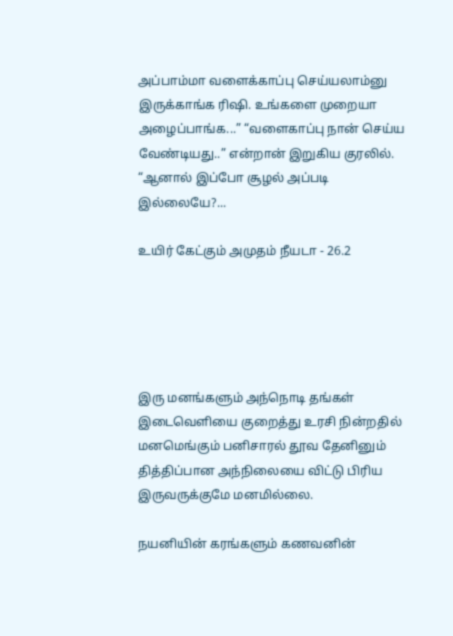அப்பாம்மா வளைக்காப்பு செய்யலாம்னு இருக்காங்க ரிஷி. உங்களை முறையா அழைப்பாங்க...” “வளைகாப்பு நான் செய்ய வேண்டியது..” என்றான் இறுகிய குரலில். “ஆனால் இப்போ சூழல் அப்படி இல்லையே?...

உயிர் கேட்கும் அமுதம் நீயடா - 26.2





இரு மனங்களும் அந்நொடி தங்கள் இடைவெளியை குறைத்து உரசி நின்றதில் மனமெங்கும் பனிசாரல் தூவ தேனினும் தித்திப்பான அந்நிலையை விட்டு பிரிய இருவருக்குமே மனமில்லை.

நயனியின் கரங்களும் கணவனின்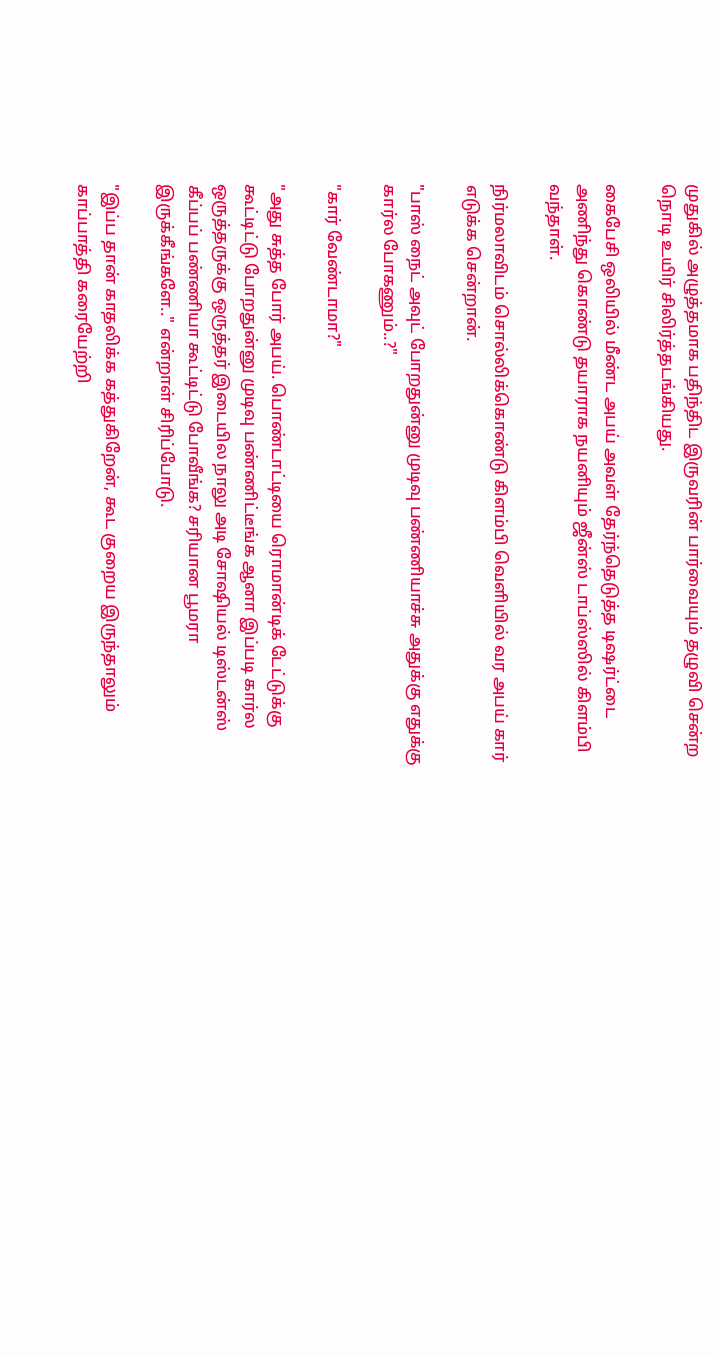முதுகில் அழுத்தமாக பதிந்திட இருவரின் பார்வையும் தழுவி சென்ற நொடி உயிர் சிலிர்த்தடங்கியது.

கைபேசி ஒலியில் மீண்ட அபய் அவள் தேர்ந்தெடுத்த டிஷர்ட்டை அணிந்து கொண்டு தயாராக நயனியும் ஜீன்ஸ் டாப்ஸ்ஸில் கிளம்பி வந்தாள்.

நிர்மலாவிடம் சொல்லிக்கொண்டு கிளம்பி வெளியில் வர அபய் கார் எடுக்க சென்றான்.

"பாஸ் நைட் அவுட் போறதுன்னு முடிவு பண்ணியாச்சு அதுக்கு எதுக்கு கார்ல போகணும்..?"

"கார் வேண்டாமா?"

"அது சுத்த போர் அபய். பொண்டாட்டியை ரொமான்டிக் டேட்டுக்கு கூட்டிட்டு போறதுன்னு முடிவு பண்ணிட்டீங்க ஆனா இப்படி கார்ல ஒருத்தருக்கு ஒருத்தர் இடையில நாலு அடி சோஷியல் டிஸ்டன்ஸ் கீப்பப் பண்ணியா கூட்டிட்டு போவீங்க? சரியான பூமரா இருக்கீங்களே.." என்றாள் சிரிப்போடு.

"இப்ப தான் காதலிக்க கத்துகிறேன், கூட குறைய இருந்தாலும் காப்பாத்தி கரையேற்றி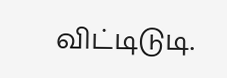விட்டிடுடி.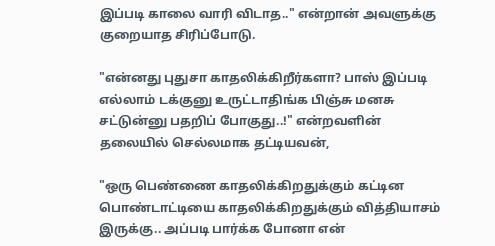இப்படி காலை வாரி விடாத.." என்றான் அவளுக்கு குறையாத சிரிப்போடு.

"என்னது புதுசா காதலிக்கிறீர்களா? பாஸ் இப்படி எல்லாம் டக்குனு உருட்டாதிங்க பிஞ்சு மனசு சட்டுன்னு பதறிப் போகுது..!" என்றவளின் தலையில் செல்லமாக தட்டியவன்,

"ஒரு பெண்ணை காதலிக்கிறதுக்கும் கட்டின பொண்டாட்டியை காதலிக்கிறதுக்கும் வித்தியாசம் இருக்கு.. அப்படி பார்க்க போனா என்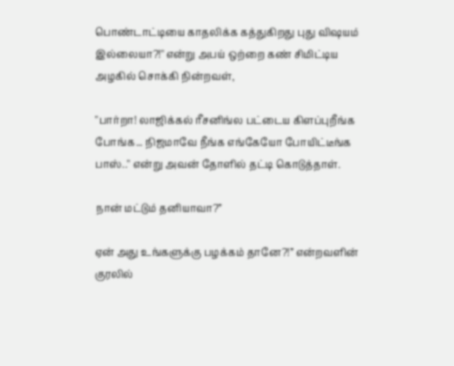பொண்டாட்டியை காதலிக்க கத்துகிறது புது விஷயம் இல்லையா?!" என்று அபய் ஒற்றை கண் சிமிட்டிய அழகில் சொக்கி நின்றவள்,

"பார்றா! லாஜிக்கல் ரீசனிங்ல பட்டைய கிளப்புறீங்க போங்க... நிஜமாவே நீங்க எங்கேயோ போயிட்டீங்க பாஸ்.." என்று அவன் தோளில் தட்டி கொடுத்தாள்.

நான் மட்டும் தனியாவா?”

ஏன் அது உங்களுக்கு பழக்கம் தானே?!” என்றவளின் குரலில்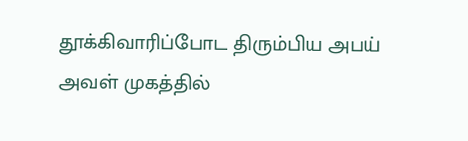தூக்கிவாரிப்போட திரும்பிய அபய் அவள் முகத்தில்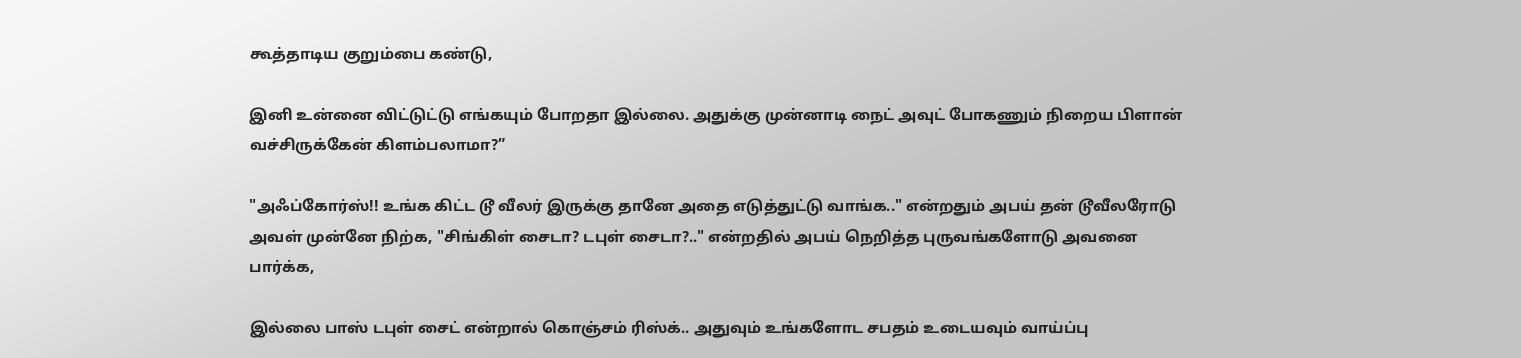கூத்தாடிய குறும்பை கண்டு,

இனி உன்னை விட்டுட்டு எங்கயும் போறதா இல்லை. அதுக்கு முன்னாடி நைட் அவுட் போகணும் நிறைய பிளான் வச்சிருக்கேன் கிளம்பலாமா?”

"அஃப்கோர்ஸ்!! உங்க கிட்ட டூ வீலர் இருக்கு தானே அதை எடுத்துட்டு வாங்க.." என்றதும் அபய் தன் டூவீலரோடு அவள் முன்னே நிற்க, "சிங்கிள் சைடா? டபுள் சைடா?.." என்றதில் அபய் நெறித்த புருவங்களோடு அவனை பார்க்க,

இல்லை பாஸ் டபுள் சைட் என்றால் கொஞ்சம் ரிஸ்க்.. அதுவும் உங்களோட சபதம் உடையவும் வாய்ப்பு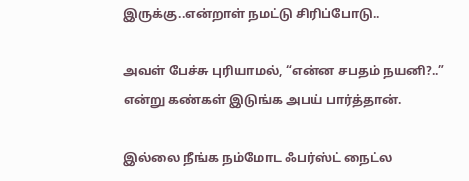இருக்கு..என்றாள் நமட்டு சிரிப்போடு..

அவள் பேச்சு புரியாமல், “என்ன சபதம் நயனி?..” என்று கண்கள் இடுங்க அபய் பார்த்தான்.

இல்லை நீங்க நம்மோட ஃபர்ஸ்ட் நைட்ல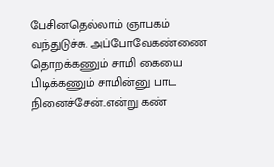பேசினதெல்லாம் ஞாபகம் வந்துடுச்சு. அப்போவேகண்ணை தொறக்கணும் சாமி கையை பிடிக்கணும் சாமின்னு பாட நினைச்சேன்..என்று கண்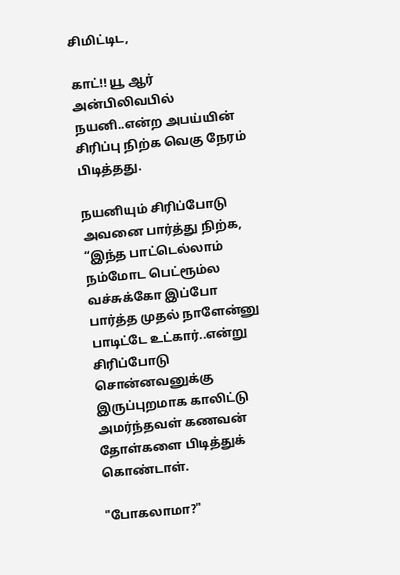சிமிட்டிட,

காட்!! யூ ஆர் அன்பிலிவபில் நயனி..என்ற அபய்யின் சிரிப்பு நிற்க வெகு நேரம் பிடித்தது.

நயனியும் சிரிப்போடு அவனை பார்த்து நிற்க, “இந்த பாட்டெல்லாம் நம்மோட பெட்ரூம்ல வச்சுக்கோ இப்போ பார்த்த முதல் நாளேன்னு பாடிட்டே உட்கார்..என்று சிரிப்போடு சொன்னவனுக்கு இருப்புறமாக காலிட்டு அமர்ந்தவள் கணவன் தோள்களை பிடித்துக் கொண்டாள்.

"போகலாமா?"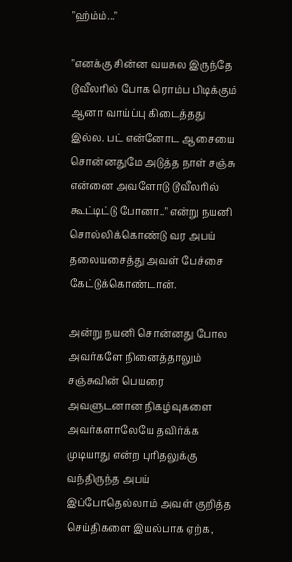"ஹ்ம்ம்..."

"எனக்கு சின்ன வயசுல இருந்தே டூவீலரில் போக ரொம்ப பிடிக்கும் ஆனா வாய்ப்பு கிடைத்தது இல்ல. பட் என்னோட ஆசையை சொன்னதுமே அடுத்த நாள் சஞ்சு என்னை அவளோடு டூவீலரில் கூட்டிட்டு போனா.." என்று நயனி சொல்லிக்கொண்டு வர அபய் தலையசைத்து அவள் பேச்சை கேட்டுக்கொண்டான்.

அன்று நயனி சொன்னது போல அவர்களே நினைத்தாலும் சஞ்சுவின் பெயரை அவளுடனான நிகழ்வுகளை அவர்களாலேயே தவிர்க்க முடியாது என்ற புரிதலுக்கு வந்திருந்த அபய் இப்போதெல்லாம் அவள் குறித்த செய்திகளை இயல்பாக ஏற்க,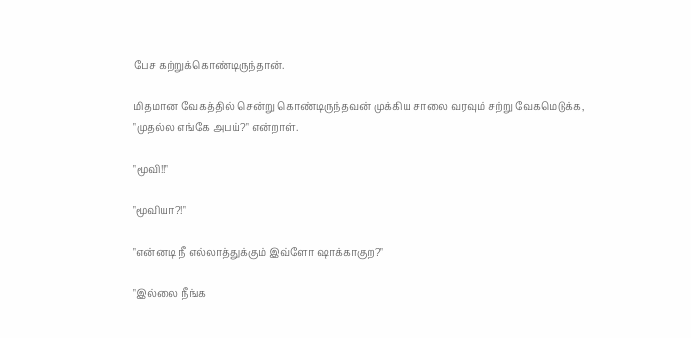பேச கற்றுக்கொண்டிருந்தான்.

மிதமான வேகத்தில் சென்று கொண்டிருந்தவன் முக்கிய சாலை வரவும் சற்று வேகமெடுக்க, "முதல்ல எங்கே அபய்?" என்றாள்.

"மூவி!!"

"மூவியா?!"

"என்னடி நீ எல்லாத்துக்கும் இவ்ளோ ஷாக்காகுற?"

"இல்லை நீங்க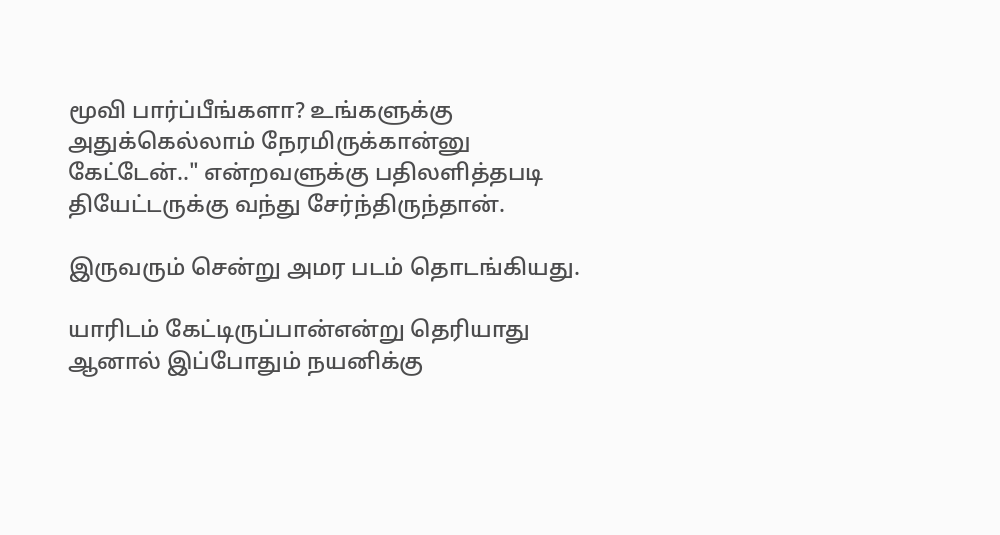மூவி பார்ப்பீங்களா? உங்களுக்கு அதுக்கெல்லாம் நேரமிருக்கான்னு கேட்டேன்.." என்றவளுக்கு பதிலளித்தபடி தியேட்டருக்கு வந்து சேர்ந்திருந்தான்.

இருவரும் சென்று அமர படம் தொடங்கியது.

யாரிடம் கேட்டிருப்பான்என்று தெரியாது ஆனால் இப்போதும் நயனிக்கு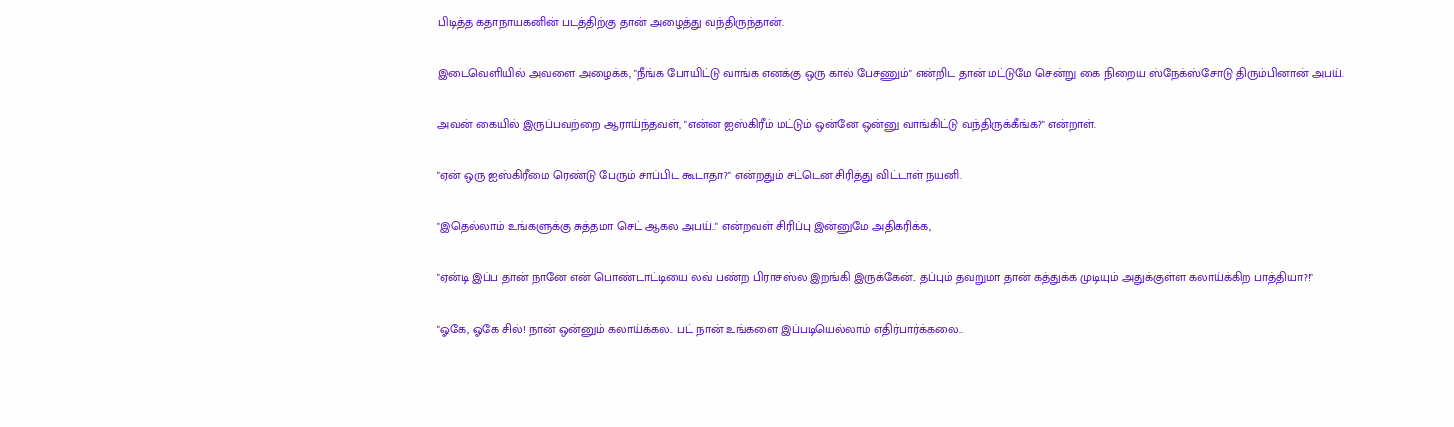பிடித்த கதாநாயகனின் படத்திற்கு தான் அழைத்து வந்திருந்தான்.

இடைவெளியில் அவளை அழைக்க, "நீங்க போயிட்டு வாங்க எனக்கு ஒரு கால் பேசணும்" என்றிட தான் மட்டுமே சென்று கை நிறைய ஸ்நேக்ஸ்சோடு திரும்பினான் அபய்.

அவன் கையில் இருப்பவற்றை ஆராய்ந்தவள், "என்ன ஐஸ்கிரீம் மட்டும் ஒன்னே ஒன்னு வாங்கிட்டு வந்திருக்கீங்க?" என்றாள்.

"ஏன் ஒரு ஐஸ்கிரீமை ரெண்டு பேரும் சாப்பிட கூடாதா?" என்றதும் சட்டென சிரித்து விட்டாள் நயனி.

"இதெல்லாம் உங்களுக்கு சுத்தமா செட் ஆகல அபய்.." என்றவள் சிரிப்பு இன்னுமே அதிகரிக்க,

"ஏன்டி இப்ப தான் நானே என் பொண்டாட்டியை லவ் பண்ற பிராசஸ்ல இறங்கி இருக்கேன்.. தப்பும் தவறுமா தான் கத்துக்க முடியும் அதுக்குள்ள கலாய்க்கிற பாத்தியா?!"

"ஓகே, ஓகே சில்! நான் ஒன்னும் கலாய்க்கல.. பட் நான் உங்களை இப்படியெல்லாம் எதிர்பார்க்கலை..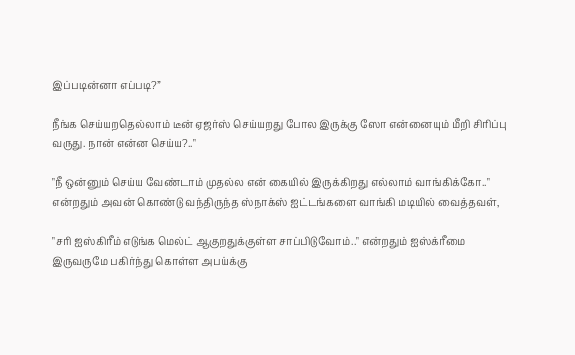இப்படின்னா எப்படி?”

நீங்க செய்யறதெல்லாம் டீன் ஏஜர்ஸ் செய்யறது போல இருக்கு ஸோ என்னையும் மீறி சிரிப்பு வருது. நான் என்ன செய்ய?.."

"நீ ஒன்னும் செய்ய வேண்டாம் முதல்ல என் கையில் இருக்கிறது எல்லாம் வாங்கிக்கோ.." என்றதும் அவன் கொண்டு வந்திருந்த ஸ்நாக்ஸ் ஐட்டங்களை வாங்கி மடியில் வைத்தவள்,

"சரி ஐஸ்கிரீம் எடுங்க மெல்ட் ஆகுறதுக்குள்ள சாப்பிடுவோம்.." என்றதும் ஐஸ்க்ரீமை இருவருமே பகிர்ந்து கொள்ள அபய்க்கு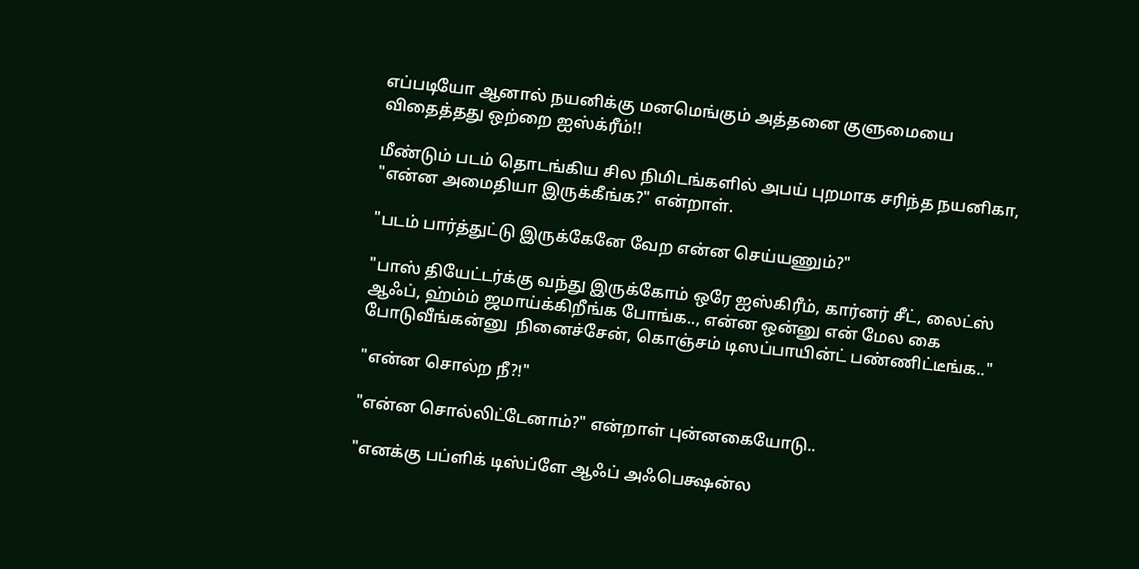எப்படியோ ஆனால் நயனிக்கு மனமெங்கும் அத்தனை குளுமையை விதைத்தது ஒற்றை ஐஸ்க்ரீம்!!

மீண்டும் படம் தொடங்கிய சில நிமிடங்களில் அபய் புறமாக சரிந்த நயனிகா, "என்ன அமைதியா இருக்கீங்க?" என்றாள்.

"படம் பார்த்துட்டு இருக்கேனே வேற என்ன செய்யணும்?"

"பாஸ் தியேட்டர்க்கு வந்து இருக்கோம் ஒரே ஐஸ்கிரீம், கார்னர் சீட், லைட்ஸ் ஆஃப், ஹ்ம்ம் ஜமாய்க்கிறீங்க போங்க.., என்ன ஒன்னு என் மேல கை போடுவீங்கன்னு  நினைச்சேன், கொஞ்சம் டிஸப்பாயின்ட் பண்ணிட்டீங்க.."

"என்ன சொல்ற நீ?!"

"என்ன சொல்லிட்டேனாம்?" என்றாள் புன்னகையோடு..

"எனக்கு பப்ளிக் டிஸ்ப்ளே ஆஃப் அஃபெக்ஷன்ல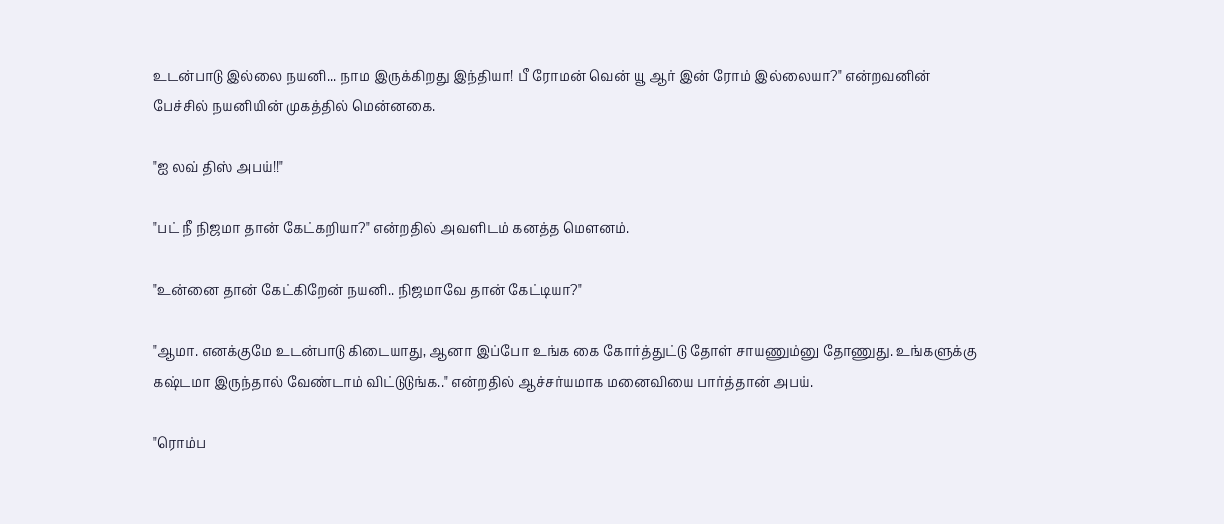உடன்பாடு இல்லை நயனி... நாம இருக்கிறது இந்தியா! பீ ரோமன் வென் யூ ஆர் இன் ரோம் இல்லையா?" என்றவனின் பேச்சில் நயனியின் முகத்தில் மென்னகை.

"ஐ லவ் திஸ் அபய்!!"

"பட் நீ நிஜமா தான் கேட்கறியா?" என்றதில் அவளிடம் கனத்த மௌனம்.

"உன்னை தான் கேட்கிறேன் நயனி.. நிஜமாவே தான் கேட்டியா?"

"ஆமா. எனக்குமே உடன்பாடு கிடையாது, ஆனா இப்போ உங்க கை கோர்த்துட்டு தோள் சாயணும்னு தோணுது. உங்களுக்கு கஷ்டமா இருந்தால் வேண்டாம் விட்டுடுங்க.." என்றதில் ஆச்சர்யமாக மனைவியை பார்த்தான் அபய்.

"ரொம்ப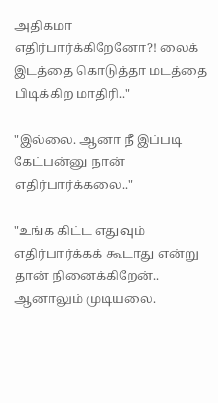அதிகமா எதிர்பார்க்கிறேனோ?! லைக் இடத்தை கொடுத்தா மடத்தை பிடிக்கிற மாதிரி.."

"இல்லை. ஆனா நீ இப்படி கேட்பன்னு நான் எதிர்பார்க்கலை.."

"உங்க கிட்ட எதுவும் எதிர்பார்க்கக் கூடாது என்று தான் நினைக்கிறேன்.. ஆனாலும் முடியலை.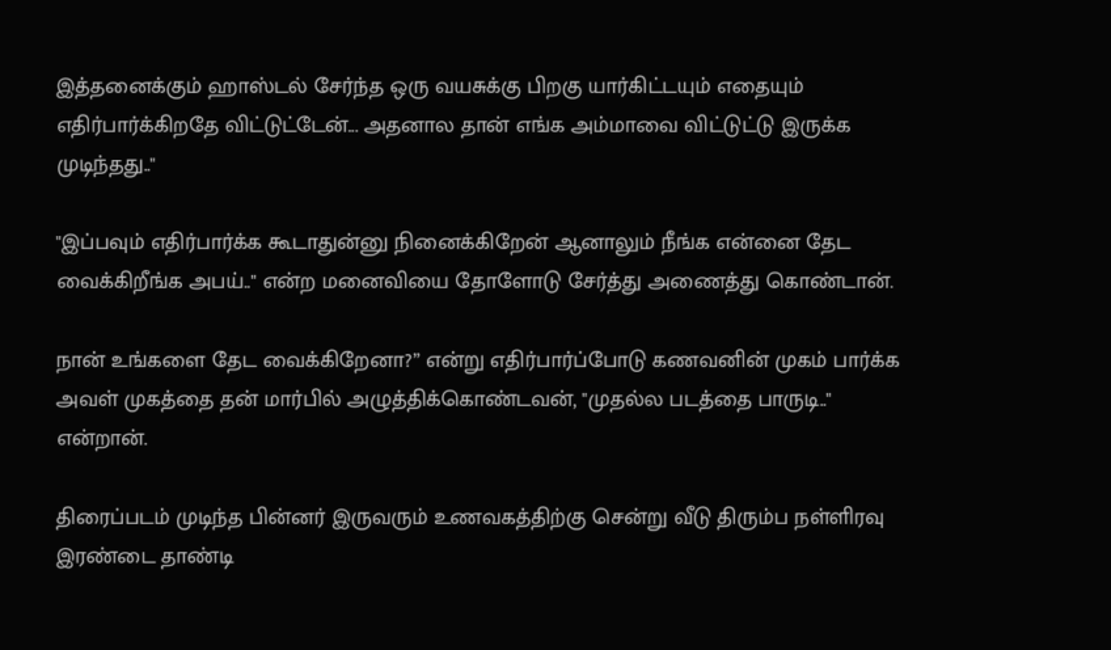இத்தனைக்கும் ஹாஸ்டல் சேர்ந்த ஒரு வயசுக்கு பிறகு யார்கிட்டயும் எதையும் எதிர்பார்க்கிறதே விட்டுட்டேன்... அதனால தான் எங்க அம்மாவை விட்டுட்டு இருக்க முடிந்தது.."

"இப்பவும் எதிர்பார்க்க கூடாதுன்னு நினைக்கிறேன் ஆனாலும் நீங்க என்னை தேட வைக்கிறீங்க அபய்.." என்ற மனைவியை தோளோடு சேர்த்து அணைத்து கொண்டான்.

நான் உங்களை தேட வைக்கிறேனா?” என்று எதிர்பார்ப்போடு கணவனின் முகம் பார்க்க அவள் முகத்தை தன் மார்பில் அழுத்திக்கொண்டவன், "முதல்ல படத்தை பாருடி.." என்றான்.

திரைப்படம் முடிந்த பின்னர் இருவரும் உணவகத்திற்கு சென்று வீடு திரும்ப நள்ளிரவு இரண்டை தாண்டி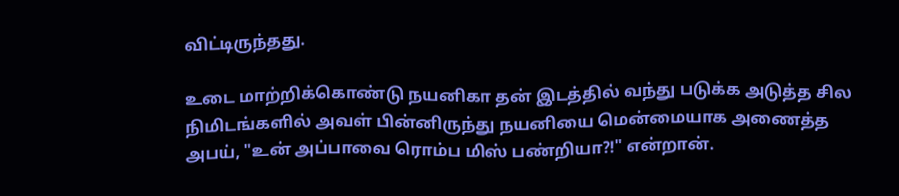விட்டிருந்தது.

உடை மாற்றிக்கொண்டு நயனிகா தன் இடத்தில் வந்து படுக்க அடுத்த சில நிமிடங்களில் அவள் பின்னிருந்து நயனியை மென்மையாக அணைத்த அபய், "உன் அப்பாவை ரொம்ப மிஸ் பண்றியா?!" என்றான்.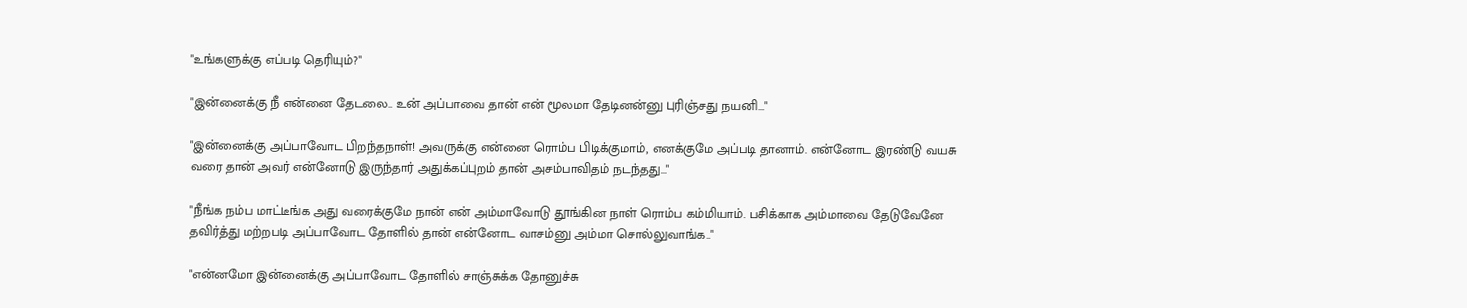"உங்களுக்கு எப்படி தெரியும்?"

"இன்னைக்கு நீ என்னை தேடலை.. உன் அப்பாவை தான் என் மூலமா தேடினன்னு புரிஞ்சது நயனி..."

"இன்னைக்கு அப்பாவோட பிறந்தநாள்! அவருக்கு என்னை ரொம்ப பிடிக்குமாம், எனக்குமே அப்படி தானாம். என்னோட இரண்டு வயசு வரை தான் அவர் என்னோடு இருந்தார் அதுக்கப்புறம் தான் அசம்பாவிதம் நடந்தது..."

"நீங்க நம்ப மாட்டீங்க அது வரைக்குமே நான் என் அம்மாவோடு தூங்கின நாள் ரொம்ப கம்மியாம். பசிக்காக அம்மாவை தேடுவேனே தவிர்த்து மற்றபடி அப்பாவோட தோளில் தான் என்னோட வாசம்னு அம்மா சொல்லுவாங்க.."

"என்னமோ இன்னைக்கு அப்பாவோட தோளில் சாஞ்சுக்க தோனுச்சு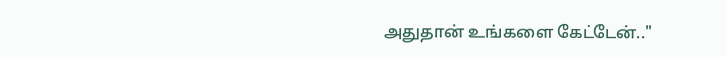அதுதான் உங்களை கேட்டேன்.."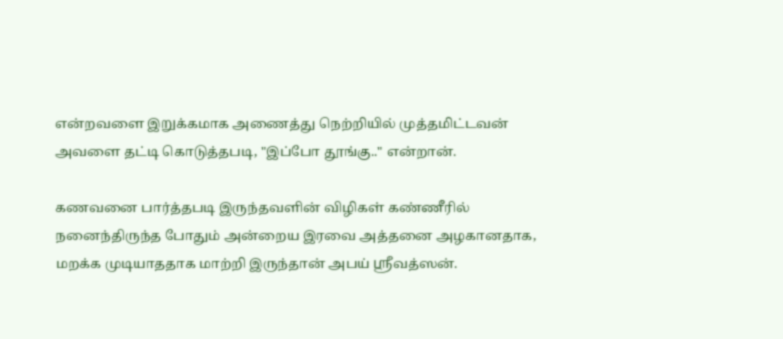என்றவளை இறுக்கமாக அணைத்து நெற்றியில் முத்தமிட்டவன் அவளை தட்டி கொடுத்தபடி, "இப்போ தூங்கு.." என்றான்.

கணவனை பார்த்தபடி இருந்தவளின் விழிகள் கண்ணீரில் நனைந்திருந்த போதும் அன்றைய இரவை அத்தனை அழகானதாக, மறக்க முடியாததாக மாற்றி இருந்தான் அபய் ஸ்ரீவத்ஸன்.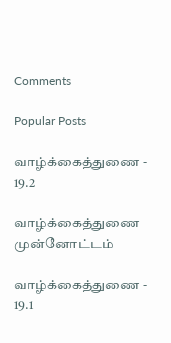Comments

Popular Posts

வாழ்க்கைத்துணை - 19.2

வாழ்க்கைத்துணை முன்னோட்டம்

வாழ்க்கைத்துணை - 19.1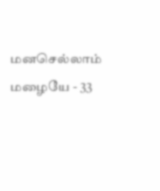மனசெல்லாம் மழையே - 33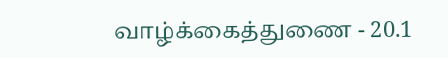வாழ்க்கைத்துணை - 20.1